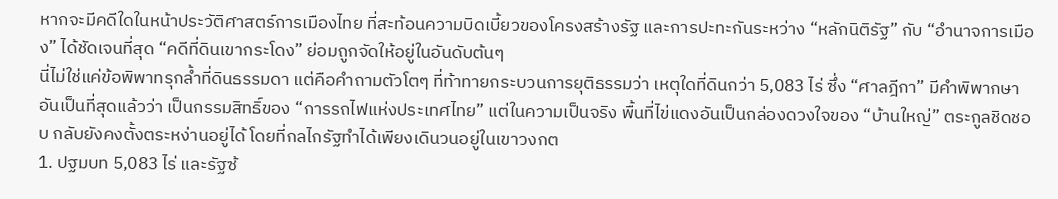หากจะมีคดีใดในหน้าประวัติศาสตร์การเมืองไทย ที่สะท้อนความบิดเบี้ยวของโครงสร้างรัฐ และการปะทะกันระหว่าง “หลักนิติรัฐ” กับ “อำนาจการเมือง” ได้ชัดเจนที่สุด “คดีที่ดินเขากระโดง” ย่อมถูกจัดให้อยู่ในอันดับต้นๆ
นี่ไม่ใช่แค่ข้อพิพาทรุกล้ำที่ดินธรรมดา แต่คือคำถามตัวโตๆ ที่ท้าทายกระบวนการยุติธรรมว่า เหตุใดที่ดินกว่า 5,083 ไร่ ซึ่ง “ศาลฎีกา” มีคำพิพากษาอันเป็นที่สุดแล้วว่า เป็นกรรมสิทธิ์ของ “การรถไฟแห่งประเทศไทย” แต่ในความเป็นจริง พื้นที่ไข่แดงอันเป็นกล่องดวงใจของ “บ้านใหญ่” ตระกูลชิดชอบ กลับยังคงตั้งตระหง่านอยู่ได้ โดยที่กลไกรัฐทำได้เพียงเดินวนอยู่ในเขาวงกต
1. ปฐมบท 5,083 ไร่ และรัฐซ้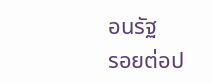อนรัฐ
รอยต่อป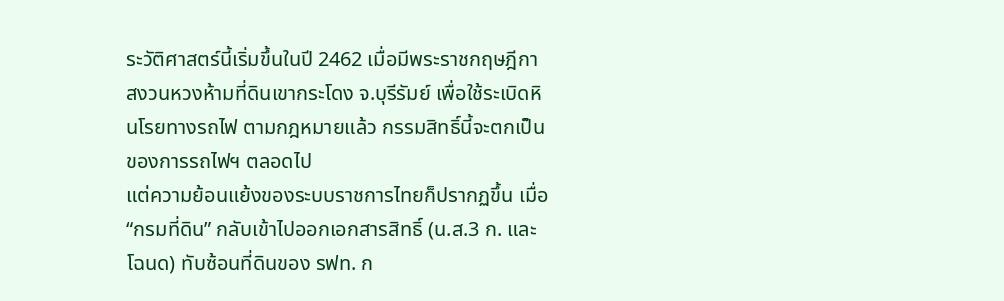ระวัติศาสตร์นี้เริ่มขึ้นในปี 2462 เมื่อมีพระราชกฤษฎีกาสงวนหวงห้ามที่ดินเขากระโดง จ.บุรีรัมย์ เพื่อใช้ระเบิดหินโรยทางรถไฟ ตามกฎหมายแล้ว กรรมสิทธิ์นี้จะตกเป็นของการรถไฟฯ ตลอดไป
แต่ความย้อนแย้งของระบบราชการไทยก็ปรากฏขึ้น เมื่อ “กรมที่ดิน” กลับเข้าไปออกเอกสารสิทธิ์ (น.ส.3 ก. และโฉนด) ทับซ้อนที่ดินของ รฟท. ก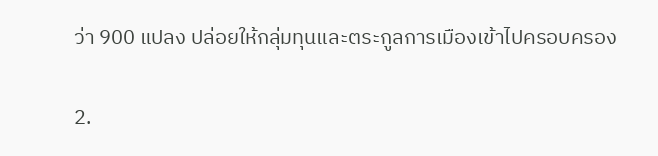ว่า 900 แปลง ปล่อยให้กลุ่มทุนและตระกูลการเมืองเข้าไปครอบครอง

2.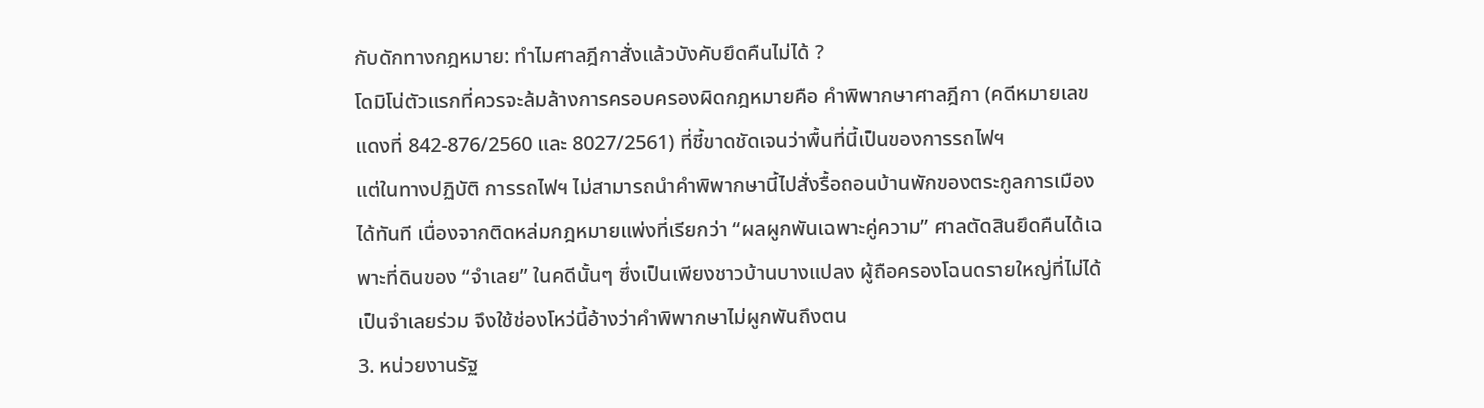กับดักทางกฎหมาย: ทำไมศาลฎีกาสั่งแล้วบังคับยึดคืนไม่ได้ ?
โดมิโน่ตัวแรกที่ควรจะล้มล้างการครอบครองผิดกฎหมายคือ คำพิพากษาศาลฎีกา (คดีหมายเลขแดงที่ 842-876/2560 และ 8027/2561) ที่ชี้ขาดชัดเจนว่าพื้นที่นี้เป็นของการรถไฟฯ
แต่ในทางปฏิบัติ การรถไฟฯ ไม่สามารถนำคำพิพากษานี้ไปสั่งรื้อถอนบ้านพักของตระกูลการเมืองได้ทันที เนื่องจากติดหล่มกฎหมายแพ่งที่เรียกว่า “ผลผูกพันเฉพาะคู่ความ” ศาลตัดสินยึดคืนได้เฉพาะที่ดินของ “จำเลย” ในคดีนั้นๆ ซึ่งเป็นเพียงชาวบ้านบางแปลง ผู้ถือครองโฉนดรายใหญ่ที่ไม่ได้เป็นจำเลยร่วม จึงใช้ช่องโหว่นี้อ้างว่าคำพิพากษาไม่ผูกพันถึงตน
3. หน่วยงานรัฐ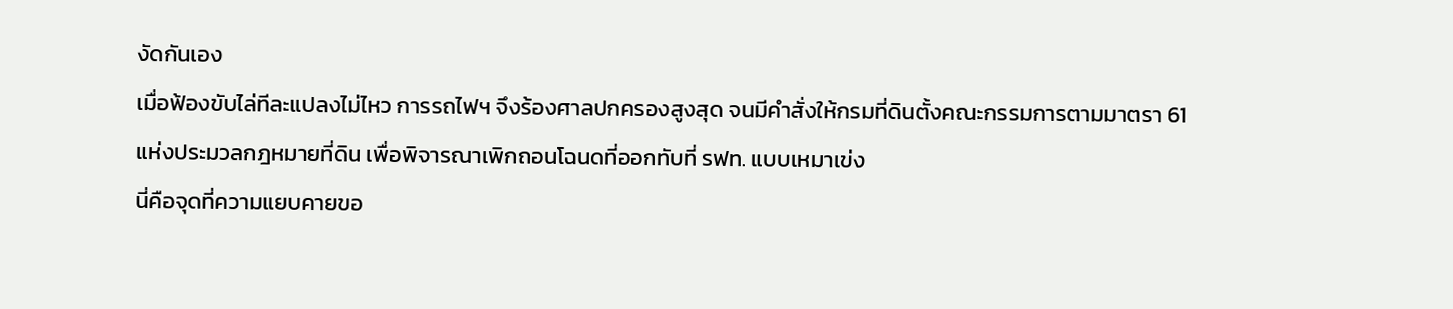งัดกันเอง
เมื่อฟ้องขับไล่ทีละแปลงไม่ไหว การรถไฟฯ จึงร้องศาลปกครองสูงสุด จนมีคำสั่งให้กรมที่ดินตั้งคณะกรรมการตามมาตรา 61 แห่งประมวลกฎหมายที่ดิน เพื่อพิจารณาเพิกถอนโฉนดที่ออกทับที่ รฟท. แบบเหมาเข่ง
นี่คือจุดที่ความแยบคายขอ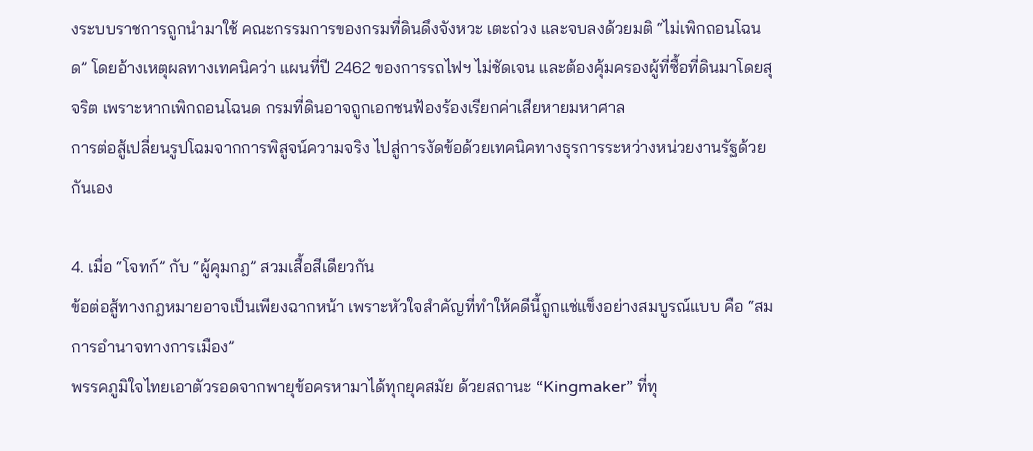งระบบราชการถูกนำมาใช้ คณะกรรมการของกรมที่ดินดึงจังหวะ เตะถ่วง และจบลงด้วยมติ “ไม่เพิกถอนโฉนด” โดยอ้างเหตุผลทางเทคนิคว่า แผนที่ปี 2462 ของการรถไฟฯ ไม่ชัดเจน และต้องคุ้มครองผู้ที่ซื้อที่ดินมาโดยสุจริต เพราะหากเพิกถอนโฉนด กรมที่ดินอาจถูกเอกชนฟ้องร้องเรียกค่าเสียหายมหาศาล
การต่อสู้เปลี่ยนรูปโฉมจากการพิสูจน์ความจริง ไปสู่การงัดข้อด้วยเทคนิคทางธุรการระหว่างหน่วยงานรัฐด้วยกันเอง

4. เมื่อ “โจทก์” กับ “ผู้คุมกฎ” สวมเสื้อสีเดียวกัน
ข้อต่อสู้ทางกฎหมายอาจเป็นเพียงฉากหน้า เพราะหัวใจสำคัญที่ทำให้คดีนี้ถูกแช่แข็งอย่างสมบูรณ์แบบ คือ “สมการอำนาจทางการเมือง”
พรรคภูมิใจไทยเอาตัวรอดจากพายุข้อครหามาได้ทุกยุคสมัย ด้วยสถานะ “Kingmaker” ที่ทุ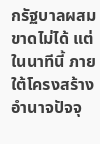กรัฐบาลผสมขาดไม่ได้ แต่ในนาทีนี้ ภายใต้โครงสร้างอำนาจปัจจุ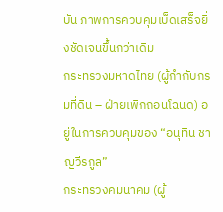บัน ภาพการควบคุมเบ็ดเสร็จยิ่งชัดเจนขึ้นกว่าเดิม
กระทรวงมหาดไทย (ผู้กำกับกรมที่ดิน – ฝ่ายเพิกถอนโฉนด) อยู่ในการควบคุมของ “อนุทิน ชาญวีรกูล”
กระทรวงคมนาคม (ผู้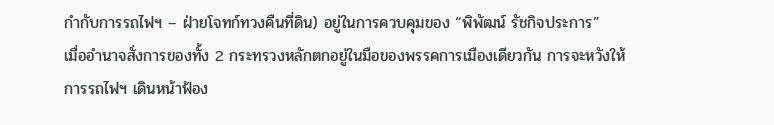กำกับการรถไฟฯ – ฝ่ายโจทก์ทวงคืนที่ดิน) อยู่ในการควบคุมของ “พิพัฒน์ รัชกิจประการ”
เมื่ออำนาจสั่งการของทั้ง 2 กระทรวงหลักตกอยู่ในมือของพรรคการเมืองเดียวกัน การจะหวังให้การรถไฟฯ เดินหน้าฟ้อง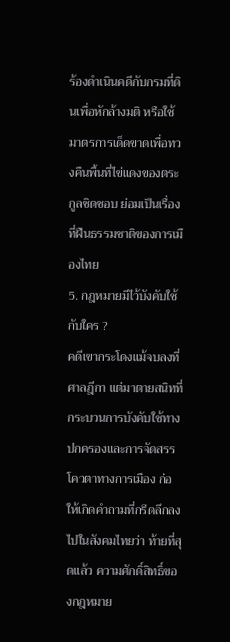ร้องดำเนินคดีกับกรมที่ดินเพื่อหักล้างมติ หรือใช้มาตรการเด็ดขาดเพื่อทวงคืนพื้นที่ไข่แดงของตระกูลชิดชอบ ย่อมเป็นเรื่องที่ฝืนธรรมชาติของการเมืองไทย
5. กฎหมายมีไว้บังคับใช้กับใคร ?
คดีเขากระโดงแม้จบลงที่ศาลฎีกา แต่มาตายสนิทที่กระบวนการบังคับใช้ทางปกครองและการจัดสรรโควตาทางการเมือง ก่อให้เกิดคำถามที่กรีดลึกลงไปในสังคมไทยว่า ท้ายที่สุดแล้ว ความศักดิ์สิทธิ์ของกฎหมาย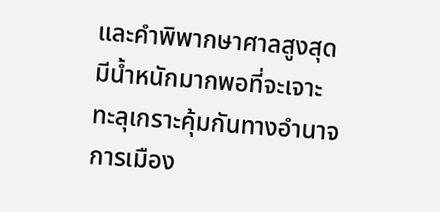และคำพิพากษาศาลสูงสุด มีน้ำหนักมากพอที่จะเจาะทะลุเกราะคุ้มกันทางอำนาจการเมือง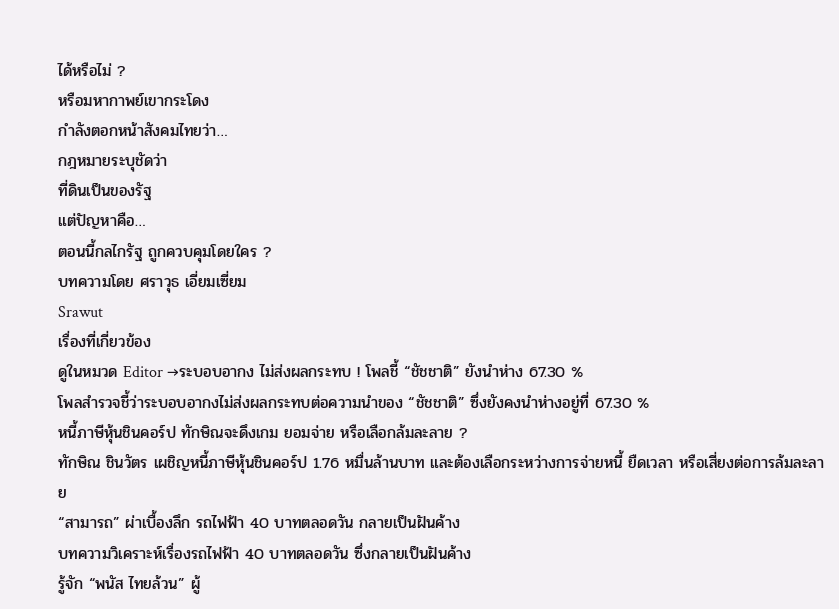ได้หรือไม่ ?
หรือมหากาพย์เขากระโดง
กำลังตอกหน้าสังคมไทยว่า…
กฎหมายระบุชัดว่า
ที่ดินเป็นของรัฐ
แต่ปัญหาคือ…
ตอนนี้กลไกรัฐ ถูกควบคุมโดยใคร ?
บทความโดย ศราวุธ เอี่ยมเซี่ยม
Srawut
เรื่องที่เกี่ยวข้อง
ดูในหมวด Editor →ระบอบอากง ไม่ส่งผลกระทบ ! โพลชี้ “ชัชชาติ” ยังนำห่าง 67.30 %
โพลสำรวจชี้ว่าระบอบอากงไม่ส่งผลกระทบต่อความนำของ “ชัชชาติ” ซึ่งยังคงนำห่างอยู่ที่ 67.30 %
หนี้ภาษีหุ้นชินคอร์ป ทักษิณจะดึงเกม ยอมจ่าย หรือเลือกล้มละลาย ?
ทักษิณ ชินวัตร เผชิญหนี้ภาษีหุ้นชินคอร์ป 1.76 หมื่นล้านบาท และต้องเลือกระหว่างการจ่ายหนี้ ยืดเวลา หรือเสี่ยงต่อการล้มละลาย
“สามารถ” ผ่าเบื้องลึก รถไฟฟ้า 40 บาทตลอดวัน กลายเป็นฝันค้าง
บทความวิเคราะห์เรื่องรถไฟฟ้า 40 บาทตลอดวัน ซึ่งกลายเป็นฝันค้าง
รู้จัก “พนัส ไทยล้วน” ผู้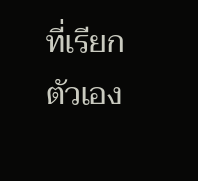ที่เรียกตัวเอง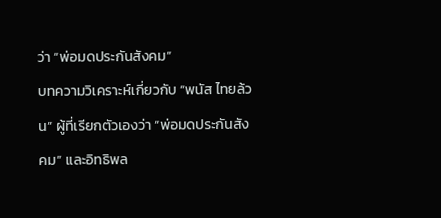ว่า “พ่อมดประกันสังคม”
บทความวิเคราะห์เกี่ยวกับ “พนัส ไทยล้วน” ผู้ที่เรียกตัวเองว่า “พ่อมดประกันสังคม” และอิทธิพล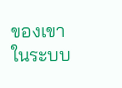ของเขาในระบบ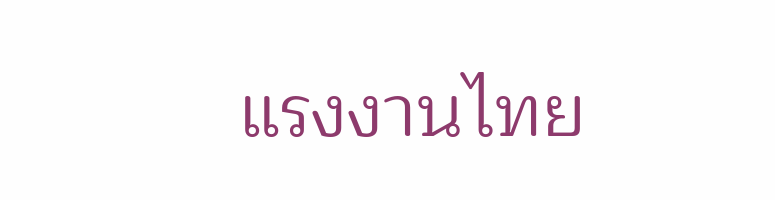แรงงานไทย